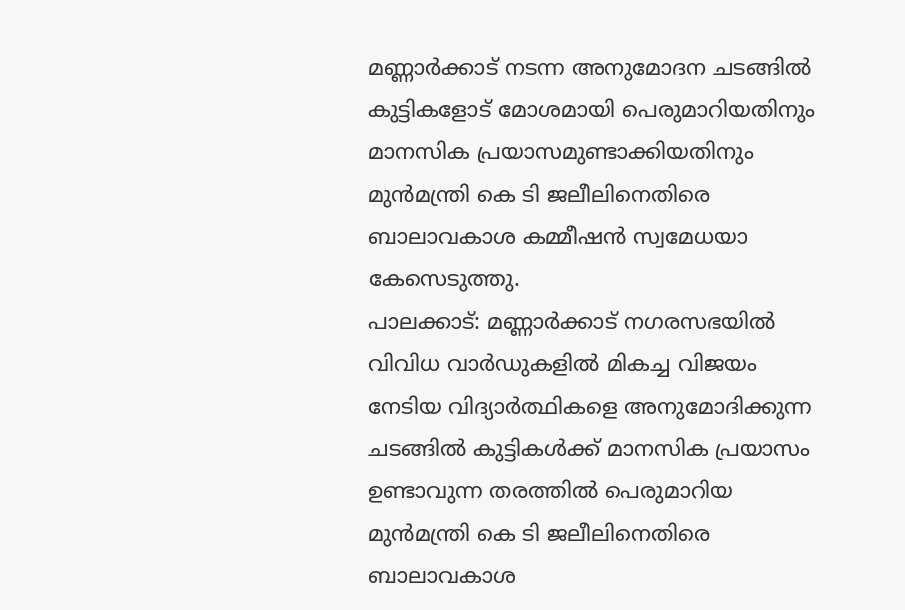മണ്ണാർക്കാട് നടന്ന അനുമോദന ചടങ്ങിൽ കുട്ടികളോട് മോശമായി പെരുമാറിയതിനും മാനസിക പ്രയാസമുണ്ടാക്കിയതിനും മുൻമന്ത്രി കെ ടി ജലീലിനെതിരെ ബാലാവകാശ കമ്മീഷൻ സ്വമേധയാ കേസെടുത്തു.
പാലക്കാട്: മണ്ണാർക്കാട് നഗരസഭയിൽ വിവിധ വാർഡുകളിൽ മികച്ച വിജയം നേടിയ വിദ്യാർത്ഥികളെ അനുമോദിക്കുന്ന ചടങ്ങിൽ കുട്ടികൾക്ക് മാനസിക പ്രയാസം ഉണ്ടാവുന്ന തരത്തിൽ പെരുമാറിയ മുൻമന്ത്രി കെ ടി ജലീലിനെതിരെ ബാലാവകാശ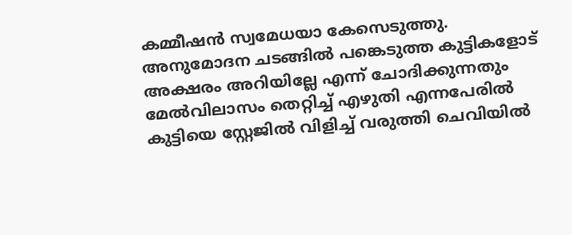കമ്മീഷൻ സ്വമേധയാ കേസെടുത്തു. അനുമോദന ചടങ്ങിൽ പങ്കെടുത്ത കുട്ടികളോട് അക്ഷരം അറിയില്ലേ എന്ന് ചോദിക്കുന്നതും മേൽവിലാസം തെറ്റിച്ച് എഴുതി എന്നപേരിൽ കുട്ടിയെ സ്റ്റേജിൽ വിളിച്ച് വരുത്തി ചെവിയിൽ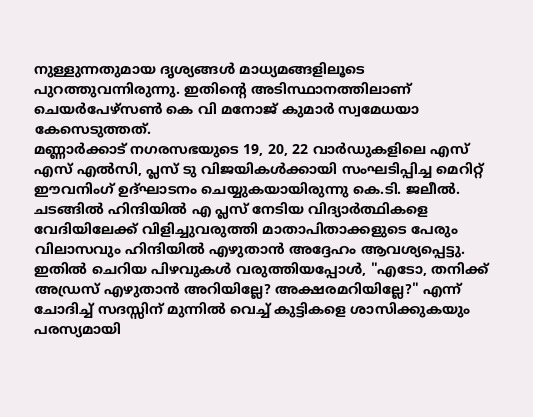നുള്ളുന്നതുമായ ദൃശ്യങ്ങൾ മാധ്യമങ്ങളിലൂടെ പുറത്തുവന്നിരുന്നു. ഇതിന്റെ അടിസ്ഥാനത്തിലാണ് ചെയർപേഴ്സൺ കെ വി മനോജ് കുമാർ സ്വമേധയാ കേസെടുത്തത്.
മണ്ണാർക്കാട് നഗരസഭയുടെ 19, 20, 22 വാർഡുകളിലെ എസ് എസ് എൽസി, പ്ലസ് ടു വിജയികൾക്കായി സംഘടിപ്പിച്ച മെറിറ്റ് ഈവനിംഗ് ഉദ്ഘാടനം ചെയ്യുകയായിരുന്നു കെ.ടി. ജലീൽ. ചടങ്ങിൽ ഹിന്ദിയിൽ എ പ്ലസ് നേടിയ വിദ്യാർത്ഥികളെ വേദിയിലേക്ക് വിളിച്ചുവരുത്തി മാതാപിതാക്കളുടെ പേരും വിലാസവും ഹിന്ദിയിൽ എഴുതാൻ അദ്ദേഹം ആവശ്യപ്പെട്ടു. ഇതിൽ ചെറിയ പിഴവുകൾ വരുത്തിയപ്പോൾ, "എടോ, തനിക്ക് അഡ്രസ് എഴുതാൻ അറിയില്ലേ? അക്ഷരമറിയില്ലേ?" എന്ന് ചോദിച്ച് സദസ്സിന് മുന്നിൽ വെച്ച് കുട്ടികളെ ശാസിക്കുകയും പരസ്യമായി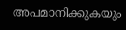അപമാനിക്കുകയും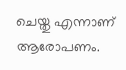ചെയ്തു എന്നാണ് ആരോപണം.